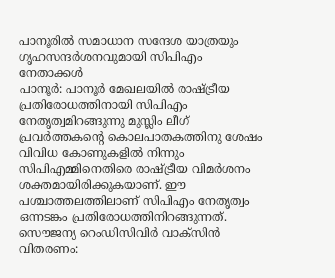പാനൂരിൽ സമാധാന സന്ദേശ യാത്രയും ഗൃഹസന്ദർശനവുമായി സിപിഎം നേതാക്കൾ
പാനൂർ: പാനൂർ മേഖലയിൽ രാഷ്ട്രീയ പ്രതിരോധത്തിനായി സിപിഎം നേതൃത്വമിറങ്ങുന്നു മുസ്ലിം ലീഗ് പ്രവർത്തകൻ്റെ കൊലപാതകത്തിനു ശേഷം വിവിധ കോണുകളിൽ നിന്നും സിപിഎമ്മിനെതിരെ രാഷ്ട്രീയ വിമർശനം ശക്തമായിരിക്കുകയാണ്. ഈ പശ്ചാത്തലത്തിലാണ് സിപിഎം നേതൃത്വം ഒന്നടങ്കം പ്രതിരോധത്തിനിറങ്ങുന്നത്.
സൌജന്യ റെംഡിസിവിർ വാക്സിൻ വിതരണം: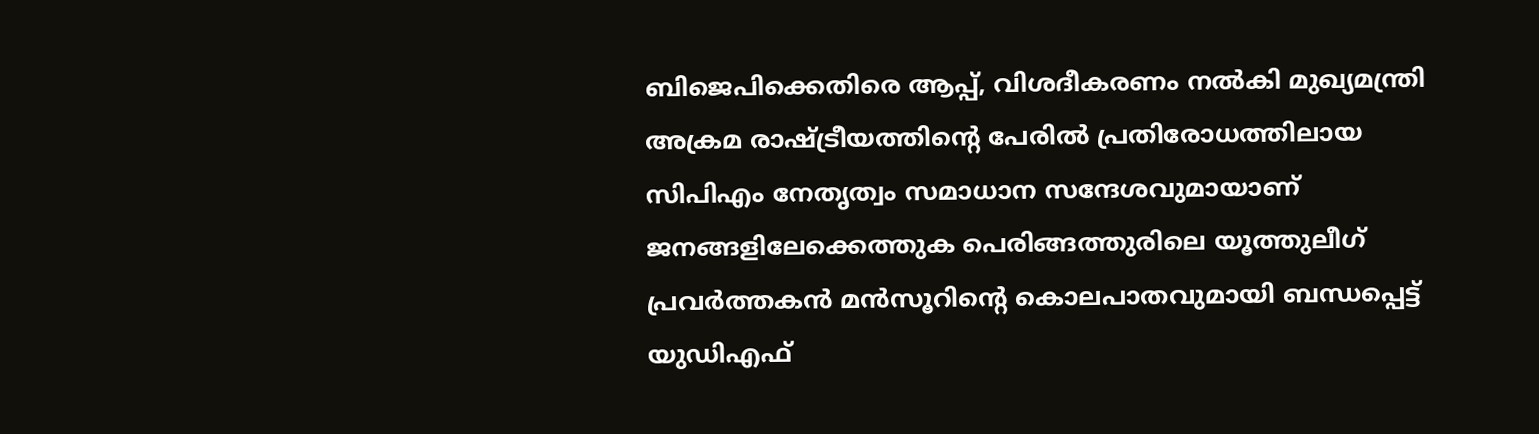ബിജെപിക്കെതിരെ ആപ്പ്, വിശദീകരണം നൽകി മുഖ്യമന്ത്രി
അക്രമ രാഷ്ട്രീയത്തിൻ്റെ പേരിൽ പ്രതിരോധത്തിലായ സിപിഎം നേതൃത്വം സമാധാന സന്ദേശവുമായാണ് ജനങ്ങളിലേക്കെത്തുക പെരിങ്ങത്തുരിലെ യൂത്തുലീഗ് പ്രവർത്തകൻ മൻസൂറിന്റെ കൊലപാതവുമായി ബന്ധപ്പെട്ട് യുഡിഎഫ്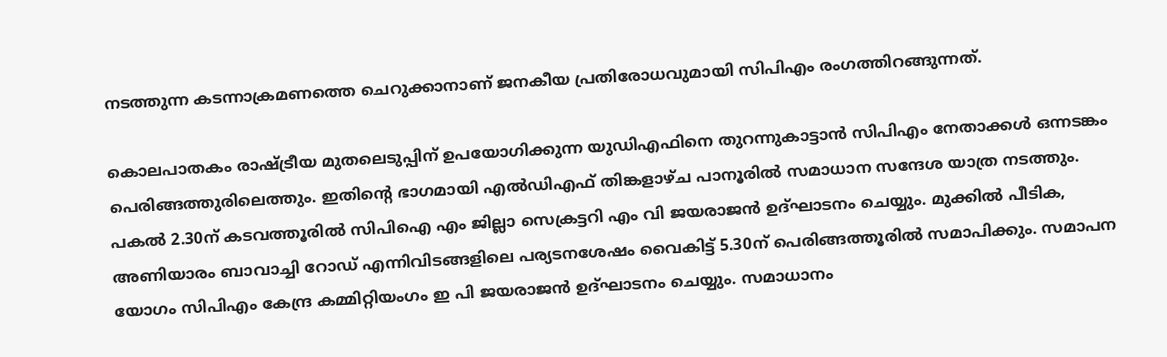നടത്തുന്ന കടന്നാക്രമണത്തെ ചെറുക്കാനാണ് ജനകീയ പ്രതിരോധവുമായി സിപിഎം രംഗത്തിറങ്ങുന്നത്.

കൊലപാതകം രാഷ്ട്രീയ മുതലെടുപ്പിന് ഉപയോഗിക്കുന്ന യുഡിഎഫിനെ തുറന്നുകാട്ടാൻ സിപിഎം നേതാക്കൾ ഒന്നടങ്കം പെരിങ്ങത്തുരിലെത്തും. ഇതിന്റെ ഭാഗമായി എൽഡിഎഫ് തിങ്കളാഴ്ച പാനൂരിൽ സമാധാന സന്ദേശ യാത്ര നടത്തും. പകൽ 2.30ന് കടവത്തൂരിൽ സിപിഐ എം ജില്ലാ സെക്രട്ടറി എം വി ജയരാജൻ ഉദ്ഘാടനം ചെയ്യും. മുക്കിൽ പീടിക, അണിയാരം ബാവാച്ചി റോഡ് എന്നിവിടങ്ങളിലെ പര്യടനശേഷം വൈകിട്ട് 5.30ന് പെരിങ്ങത്തൂരിൽ സമാപിക്കും. സമാപന യോഗം സിപിഎം കേന്ദ്ര കമ്മിറ്റിയംഗം ഇ പി ജയരാജൻ ഉദ്ഘാടനം ചെയ്യും. സമാധാനം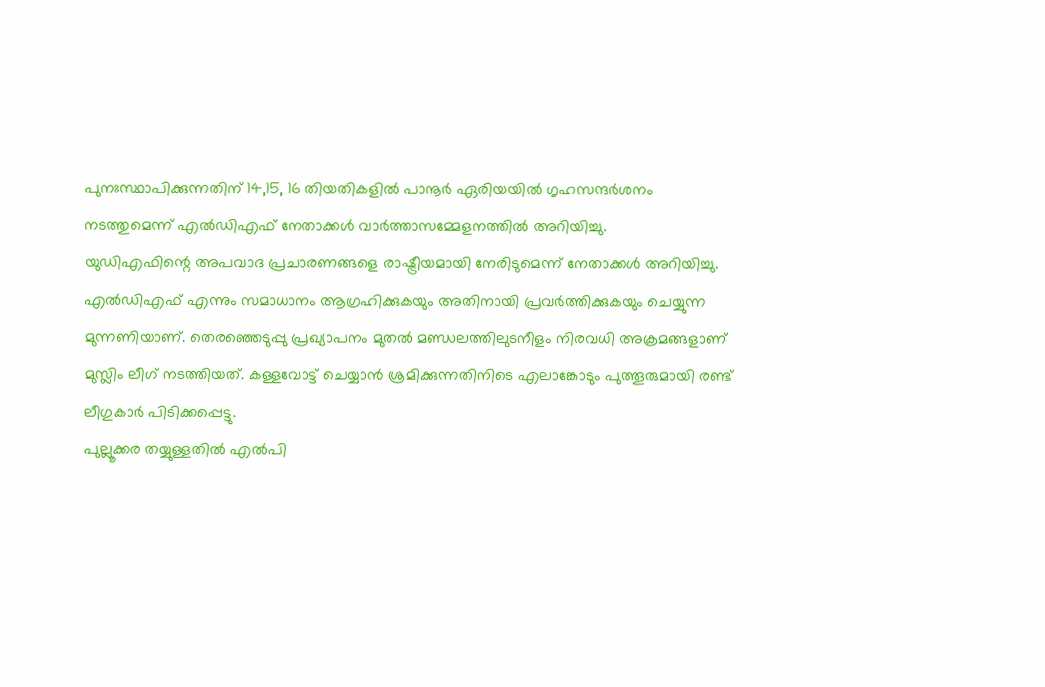പുനഃസ്ഥാപിക്കുന്നതിന് 14,15, 16 തിയതികളിൽ പാനൂർ ഏരിയയിൽ ഗൃഹസന്ദർശനം നടത്തുമെന്ന് എൽഡിഎഫ് നേതാക്കൾ വാർത്താസമ്മേളനത്തിൽ അറിയിച്ചു.
യുഡിഎഫിന്റെ അപവാദ പ്രചാരണങ്ങളെ രാഷ്ട്രീയമായി നേരിടുമെന്ന് നേതാക്കൾ അറിയിച്ചു. എൽഡിഎഫ് എന്നും സമാധാനം ആഗ്രഹിക്കുകയും അതിനായി പ്രവർത്തിക്കുകയും ചെയ്യുന്ന മുന്നണിയാണ്. തെരഞ്ഞെടുപ്പു പ്രഖ്യാപനം മുതൽ മണ്ഡലത്തിലുടനീളം നിരവധി അക്രമങ്ങളാണ് മുസ്ലിം ലീഗ് നടത്തിയത്. കള്ളവോട്ട് ചെയ്യാൻ ശ്രമിക്കുന്നതിനിടെ എലാങ്കോടും പുത്തൂരുമായി രണ്ട് ലീഗുകാർ പിടിക്കപ്പെട്ടു.
പുല്ലൂക്കര തയ്യുള്ളതിൽ എൽപി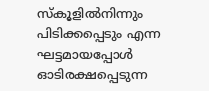സ്കൂളിൽനിന്നും പിടിക്കപ്പെടും എന്ന ഘട്ടമായപ്പോൾ ഓടിരക്ഷപ്പെടുന്ന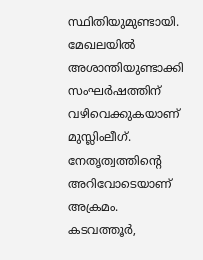സ്ഥിതിയുമുണ്ടായി. മേഖലയിൽ അശാന്തിയുണ്ടാക്കി സംഘർഷത്തിന് വഴിവെക്കുകയാണ് മുസ്ലിംലീഗ്. നേതൃത്വത്തിന്റെ അറിവോടെയാണ് അക്രമം. കടവത്തൂർ,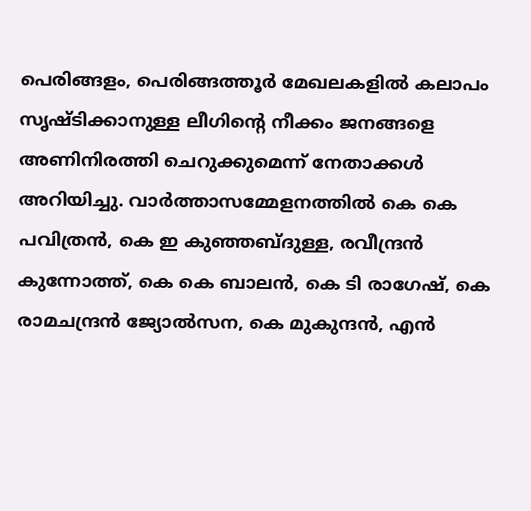പെരിങ്ങളം, പെരിങ്ങത്തൂർ മേഖലകളിൽ കലാപം സൃഷ്ടിക്കാനുള്ള ലീഗിന്റെ നീക്കം ജനങ്ങളെ അണിനിരത്തി ചെറുക്കുമെന്ന് നേതാക്കൾ അറിയിച്ചു. വാർത്താസമ്മേളനത്തിൽ കെ കെ പവിത്രൻ, കെ ഇ കുഞ്ഞബ്ദുള്ള, രവീന്ദ്രൻ കുന്നോത്ത്, കെ കെ ബാലൻ, കെ ടി രാഗേഷ്, കെ രാമചന്ദ്രൻ ജ്യോൽസന, കെ മുകുന്ദൻ, എൻ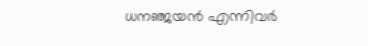ധനഞ്ജയൻ എന്നിവർ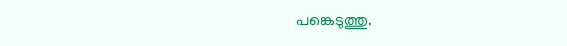പങ്കെടുത്തു.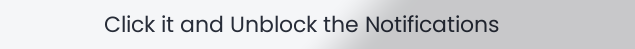Click it and Unblock the Notifications